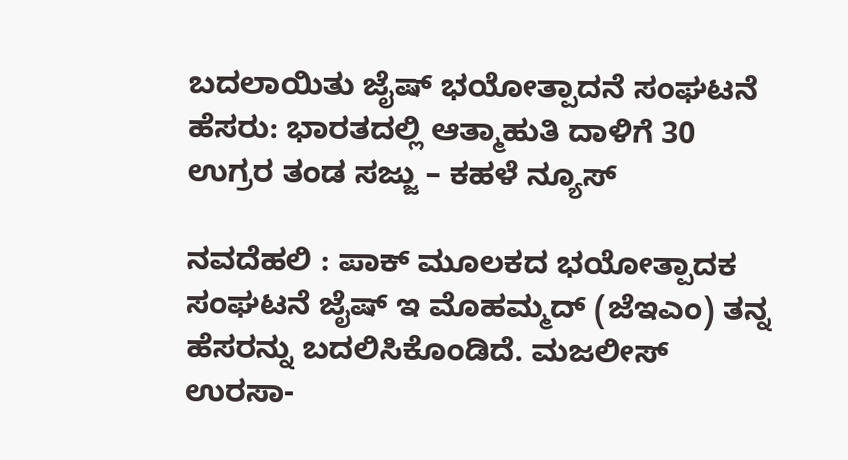ಬದಲಾಯಿತು ಜೈಷ್ ಭಯೋತ್ಪಾದನೆ ಸಂಘಟನೆ ಹೆಸರು: ಭಾರತದಲ್ಲಿ ಆತ್ಮಾಹುತಿ ದಾಳಿಗೆ 30 ಉಗ್ರರ ತಂಡ ಸಜ್ಜು – ಕಹಳೆ ನ್ಯೂಸ್

ನವದೆಹಲಿ : ಪಾಕ್ ಮೂಲಕದ ಭಯೋತ್ಪಾದಕ ಸಂಘಟನೆ ಜೈಷ್ ಇ ಮೊಹಮ್ಮದ್ (ಜೆಇಎಂ) ತನ್ನ ಹೆಸರನ್ನು ಬದಲಿಸಿಕೊಂಡಿದೆ. ಮಜಲೀಸ್ ಉರಸಾ-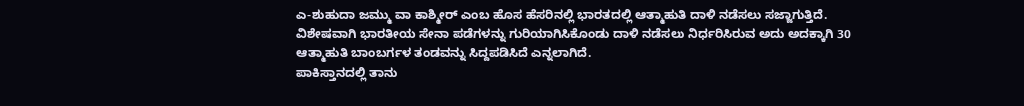ಎ-ಶುಹುದಾ ಜಮ್ಮು ವಾ ಕಾಶ್ಮೀರ್ ಎಂಬ ಹೊಸ ಹೆಸರಿನಲ್ಲಿ ಭಾರತದಲ್ಲಿ ಆತ್ಮಾಹುತಿ ದಾಳಿ ನಡೆಸಲು ಸಜ್ಜಾಗುತ್ತಿದೆ. ವಿಶೇಷವಾಗಿ ಭಾರತೀಯ ಸೇನಾ ಪಡೆಗಳನ್ನು ಗುರಿಯಾಗಿಸಿಕೊಂಡು ದಾಳಿ ನಡೆಸಲು ನಿರ್ಧರಿಸಿರುವ ಅದು ಅದಕ್ಕಾಗಿ 30 ಆತ್ಮಾಹುತಿ ಬಾಂಬರ್ಗಳ ತಂಡವನ್ನು ಸಿದ್ದಪಡಿಸಿದೆ ಎನ್ನಲಾಗಿದೆ.
ಪಾಕಿಸ್ತಾನದಲ್ಲಿ ತಾನು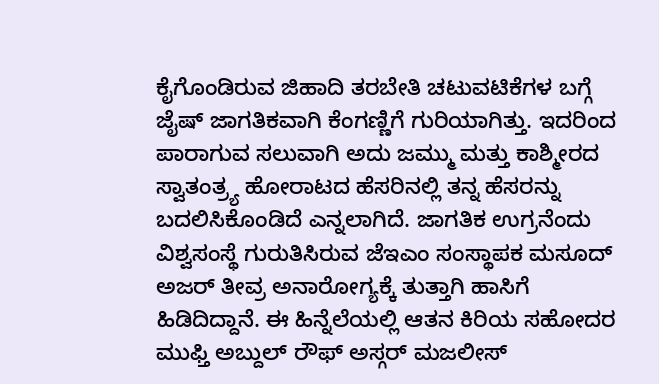ಕೈಗೊಂಡಿರುವ ಜಿಹಾದಿ ತರಬೇತಿ ಚಟುವಟಿಕೆಗಳ ಬಗ್ಗೆ ಜೈಷ್ ಜಾಗತಿಕವಾಗಿ ಕೆಂಗಣ್ಣಿಗೆ ಗುರಿಯಾಗಿತ್ತು. ಇದರಿಂದ ಪಾರಾಗುವ ಸಲುವಾಗಿ ಅದು ಜಮ್ಮು ಮತ್ತು ಕಾಶ್ಮೀರದ ಸ್ವಾತಂತ್ರ್ಯ ಹೋರಾಟದ ಹೆಸರಿನಲ್ಲಿ ತನ್ನ ಹೆಸರನ್ನು ಬದಲಿಸಿಕೊಂಡಿದೆ ಎನ್ನಲಾಗಿದೆ. ಜಾಗತಿಕ ಉಗ್ರನೆಂದು ವಿಶ್ವಸಂಸ್ಥೆ ಗುರುತಿಸಿರುವ ಜೆಇಎಂ ಸಂಸ್ಥಾಪಕ ಮಸೂದ್ ಅಜರ್ ತೀವ್ರ ಅನಾರೋಗ್ಯಕ್ಕೆ ತುತ್ತಾಗಿ ಹಾಸಿಗೆ ಹಿಡಿದಿದ್ದಾನೆ. ಈ ಹಿನ್ನೆಲೆಯಲ್ಲಿ ಆತನ ಕಿರಿಯ ಸಹೋದರ ಮುಫ್ತಿ ಅಬ್ದುಲ್ ರೌಫ್ ಅಸ್ಗರ್ ಮಜಲೀಸ್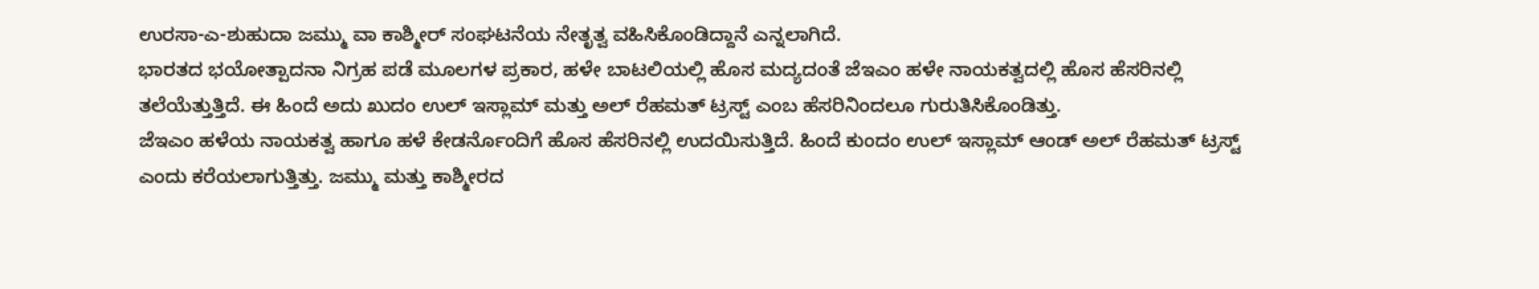ಉರಸಾ-ಎ-ಶುಹುದಾ ಜಮ್ಮು ವಾ ಕಾಶ್ಮೀರ್ ಸಂಘಟನೆಯ ನೇತೃತ್ವ ವಹಿಸಿಕೊಂಡಿದ್ದಾನೆ ಎನ್ನಲಾಗಿದೆ.
ಭಾರತದ ಭಯೋತ್ಪಾದನಾ ನಿಗ್ರಹ ಪಡೆ ಮೂಲಗಳ ಪ್ರಕಾರ, ಹಳೇ ಬಾಟಲಿಯಲ್ಲಿ ಹೊಸ ಮದ್ಯದಂತೆ ಜೆಇಎಂ ಹಳೇ ನಾಯಕತ್ವದಲ್ಲಿ ಹೊಸ ಹೆಸರಿನಲ್ಲಿ ತಲೆಯೆತ್ತುತ್ತಿದೆ. ಈ ಹಿಂದೆ ಅದು ಖುದಂ ಉಲ್ ಇಸ್ಲಾಮ್ ಮತ್ತು ಅಲ್ ರೆಹಮತ್ ಟ್ರಸ್ಟ್ ಎಂಬ ಹೆಸರಿನಿಂದಲೂ ಗುರುತಿಸಿಕೊಂಡಿತ್ತು.
ಜೆಇಎಂ ಹಳೆಯ ನಾಯಕತ್ವ ಹಾಗೂ ಹಳೆ ಕೇಡರ್ನೊಂದಿಗೆ ಹೊಸ ಹೆಸರಿನಲ್ಲಿ ಉದಯಿಸುತ್ತಿದೆ. ಹಿಂದೆ ಕುಂದಂ ಉಲ್ ಇಸ್ಲಾಮ್ ಆಂಡ್ ಅಲ್ ರೆಹಮತ್ ಟ್ರಸ್ಟ್ ಎಂದು ಕರೆಯಲಾಗುತ್ತಿತ್ತು. ಜಮ್ಮು ಮತ್ತು ಕಾಶ್ಮೀರದ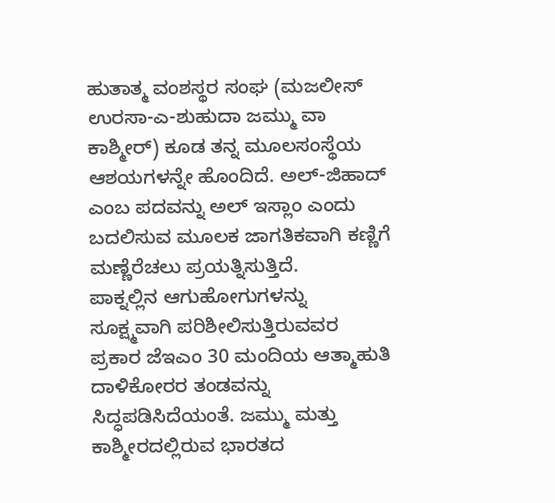ಹುತಾತ್ಮ ವಂಶಸ್ಥರ ಸಂಘ (ಮಜಲೀಸ್ ಉರಸಾ-ಎ-ಶುಹುದಾ ಜಮ್ಮು ವಾ ಕಾಶ್ಮೀರ್) ಕೂಡ ತನ್ನ ಮೂಲಸಂಸ್ಥೆಯ ಆಶಯಗಳನ್ನೇ ಹೊಂದಿದೆ. ಅಲ್-ಜಿಹಾದ್ ಎಂಬ ಪದವನ್ನು ಅಲ್ ಇಸ್ಲಾಂ ಎಂದು ಬದಲಿಸುವ ಮೂಲಕ ಜಾಗತಿಕವಾಗಿ ಕಣ್ಣಿಗೆ ಮಣ್ಣೆರೆಚಲು ಪ್ರಯತ್ನಿಸುತ್ತಿದೆ.
ಪಾಕ್ನಲ್ಲಿನ ಆಗುಹೋಗುಗಳನ್ನು ಸೂಕ್ಷ್ಮವಾಗಿ ಪರಿಶೀಲಿಸುತ್ತಿರುವವರ ಪ್ರಕಾರ ಜೆಇಎಂ 30 ಮಂದಿಯ ಆತ್ಮಾಹುತಿ ದಾಳಿಕೋರರ ತಂಡವನ್ನು ಸಿದ್ಧಪಡಿಸಿದೆಯಂತೆ. ಜಮ್ಮು ಮತ್ತು ಕಾಶ್ಮೀರದಲ್ಲಿರುವ ಭಾರತದ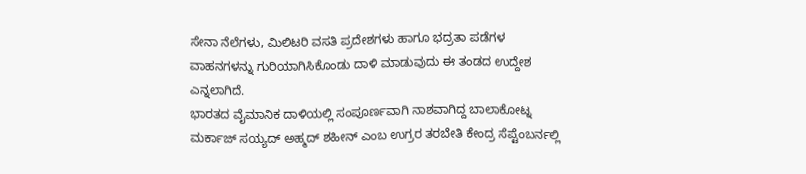ಸೇನಾ ನೆಲೆಗಳು, ಮಿಲಿಟರಿ ವಸತಿ ಪ್ರದೇಶಗಳು ಹಾಗೂ ಭದ್ರತಾ ಪಡೆಗಳ ವಾಹನಗಳನ್ನು ಗುರಿಯಾಗಿಸಿಕೊಂಡು ದಾಳಿ ಮಾಡುವುದು ಈ ತಂಡದ ಉದ್ದೇಶ ಎನ್ನಲಾಗಿದೆ.
ಭಾರತದ ವೈಮಾನಿಕ ದಾಳಿಯಲ್ಲಿ ಸಂಪೂರ್ಣವಾಗಿ ನಾಶವಾಗಿದ್ದ ಬಾಲಾಕೋಟ್ನ ಮರ್ಕಾಜ್ ಸಯ್ಯದ್ ಅಹ್ಮದ್ ಶಹೀನ್ ಎಂಬ ಉಗ್ರರ ತರಬೇತಿ ಕೇಂದ್ರ ಸೆಪ್ಟೆಂಬರ್ನಲ್ಲಿ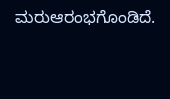ಮರುಆರಂಭಗೊಂಡಿದೆ.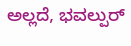ಅಲ್ಲದೆ, ಭವಲ್ಪುರ್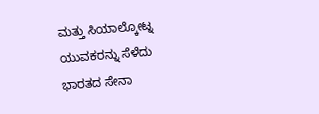ಮತ್ತು ಸಿಯಾಲ್ಕೋಟ್ನ ಯುವಕರನ್ನು ಸೆಳೆದು ಭಾರತದ ಸೇನಾ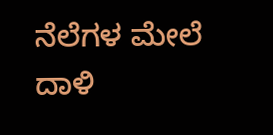ನೆಲೆಗಳ ಮೇಲೆ ದಾಳಿ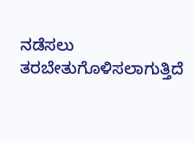ನಡೆಸಲು ತರಬೇತುಗೊಳಿಸಲಾಗುತ್ತಿದೆ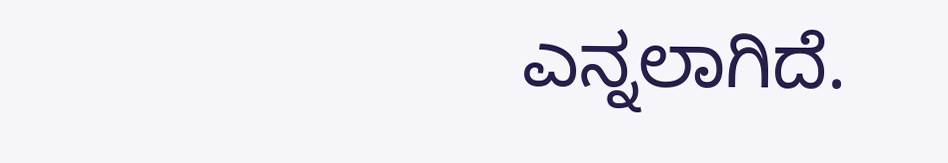ಎನ್ನಲಾಗಿದೆ.